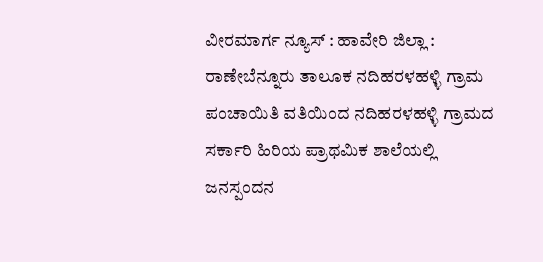ವೀರಮಾರ್ಗ ನ್ಯೂಸ್ : ಹಾವೇರಿ ಜಿಲ್ಲಾ : ರಾಣೇಬೆನ್ನೂರು ತಾಲೂಕ ನದಿಹರಳಹಳ್ಳಿ ಗ್ರಾಮ ಪಂಚಾಯಿತಿ ವತಿಯಿಂದ ನದಿಹರಳಹಳ್ಳಿ ಗ್ರಾಮದ ಸರ್ಕಾರಿ ಹಿರಿಯ ಪ್ರಾಥಮಿಕ ಶಾಲೆಯಲ್ಲಿ ಜನಸ್ಪಂದನ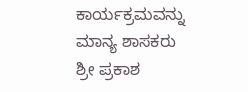ಕಾರ್ಯಕ್ರಮವನ್ನು ಮಾನ್ಯ ಶಾಸಕರು ಶ್ರೀ ಪ್ರಕಾಶ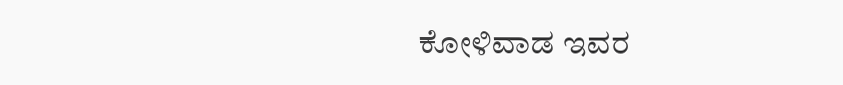ಕೋಳಿವಾಡ ಇವರ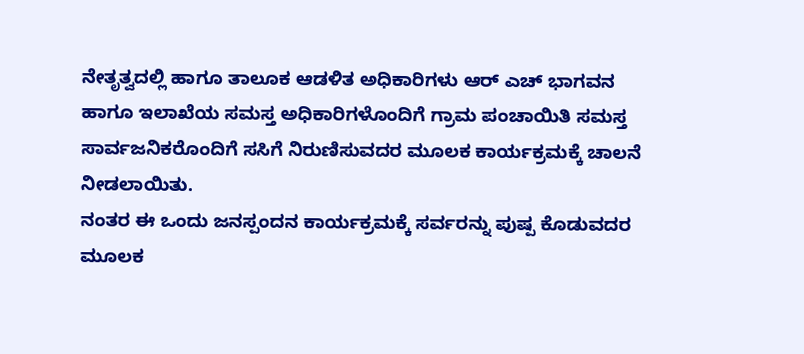ನೇತೃತ್ವದಲ್ಲಿ ಹಾಗೂ ತಾಲೂಕ ಆಡಳಿತ ಅಧಿಕಾರಿಗಳು ಆರ್ ಎಚ್ ಭಾಗವನ ಹಾಗೂ ಇಲಾಖೆಯ ಸಮಸ್ತ ಅಧಿಕಾರಿಗಳೊಂದಿಗೆ ಗ್ರಾಮ ಪಂಚಾಯಿತಿ ಸಮಸ್ತ ಸಾರ್ವಜನಿಕರೊಂದಿಗೆ ಸಸಿಗೆ ನಿರುಣಿಸುವದರ ಮೂಲಕ ಕಾರ್ಯಕ್ರಮಕ್ಕೆ ಚಾಲನೆ ನೀಡಲಾಯಿತು.
ನಂತರ ಈ ಒಂದು ಜನಸ್ಪಂದನ ಕಾರ್ಯಕ್ರಮಕ್ಕೆ ಸರ್ವರನ್ನು ಪುಷ್ಪ ಕೊಡುವದರ ಮೂಲಕ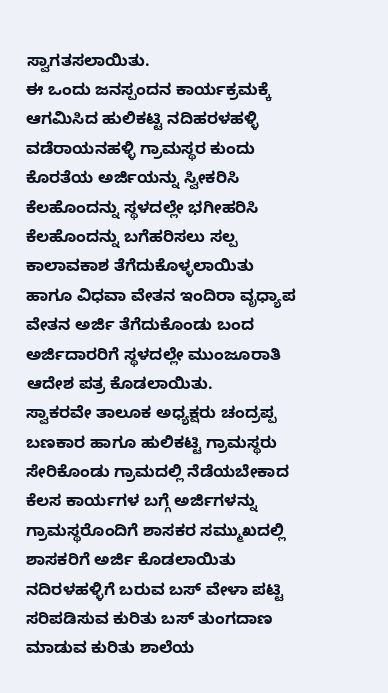ಸ್ವಾಗತಸಲಾಯಿತು.
ಈ ಒಂದು ಜನಸ್ಪಂದನ ಕಾರ್ಯಕ್ರಮಕ್ಕೆ ಆಗಮಿಸಿದ ಹುಲಿಕಟ್ಟಿ ನದಿಹರಳಹಳ್ಳಿ ವಡೆರಾಯನಹಳ್ಳಿ ಗ್ರಾಮಸ್ಥರ ಕುಂದು ಕೊರತೆಯ ಅರ್ಜಿಯನ್ನು ಸ್ವೀಕರಿಸಿ ಕೆಲಹೊಂದನ್ನು ಸ್ಥಳದಲ್ಲೇ ಭಗೀಹರಿಸಿ ಕೆಲಹೊಂದನ್ನು ಬಗೆಹರಿಸಲು ಸಲ್ಪ ಕಾಲಾವಕಾಶ ತೆಗೆದುಕೊಳ್ಳಲಾಯಿತು ಹಾಗೂ ವಿಧವಾ ವೇತನ ಇಂದಿರಾ ವೃಧ್ಯಾಪ ವೇತನ ಅರ್ಜಿ ತೆಗೆದುಕೊಂಡು ಬಂದ ಅರ್ಜಿದಾರರಿಗೆ ಸ್ಥಳದಲ್ಲೇ ಮುಂಜೂರಾತಿ ಆದೇಶ ಪತ್ರ ಕೊಡಲಾಯಿತು.
ಸ್ವಾಕರವೇ ತಾಲೂಕ ಅಧ್ಯಕ್ಷರು ಚಂದ್ರಪ್ಪ ಬಣಕಾರ ಹಾಗೂ ಹುಲಿಕಟ್ಟಿ ಗ್ರಾಮಸ್ಥರು ಸೇರಿಕೊಂಡು ಗ್ರಾಮದಲ್ಲಿ ನೆಡೆಯಬೇಕಾದ ಕೆಲಸ ಕಾರ್ಯಗಳ ಬಗ್ಗೆ ಅರ್ಜಿಗಳನ್ನು ಗ್ರಾಮಸ್ಥರೊಂದಿಗೆ ಶಾಸಕರ ಸಮ್ಮುಖದಲ್ಲಿ ಶಾಸಕರಿಗೆ ಅರ್ಜಿ ಕೊಡಲಾಯಿತು ನದಿರಳಹಳ್ಳಿಗೆ ಬರುವ ಬಸ್ ವೇಳಾ ಪಟ್ಟಿ ಸರಿಪಡಿಸುವ ಕುರಿತು ಬಸ್ ತುಂಗದಾಣ ಮಾಡುವ ಕುರಿತು ಶಾಲೆಯ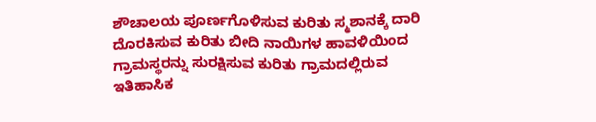ಶೌಚಾಲಯ ಪೂರ್ಣಗೊಳಿಸುವ ಕುರಿತು ಸ್ಮಶಾನಕ್ಕೆ ದಾರಿ ದೊರಕಿಸುವ ಕುರಿತು ಬೀದಿ ನಾಯಿಗಳ ಹಾವಳಿಯಿಂದ ಗ್ರಾಮಸ್ಥರನ್ನು ಸುರಕ್ಷಿಸುವ ಕುರಿತು ಗ್ರಾಮದಲ್ಲಿರುವ ಇತಿಹಾಸಿಕ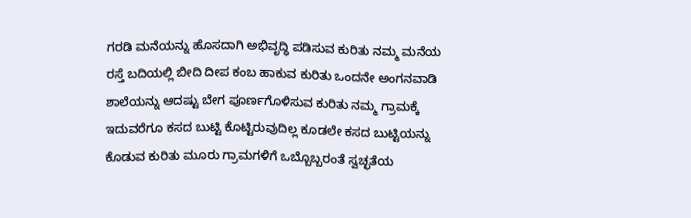ಗರಡಿ ಮನೆಯನ್ನು ಹೊಸದಾಗಿ ಅಭಿವೃದ್ಧಿ ಪಡಿಸುವ ಕುರಿತು ನಮ್ಮ ಮನೆಯ ರಸ್ತೆ ಬದಿಯಲ್ಲಿ ಬೀದಿ ದೀಪ ಕಂಬ ಹಾಕುವ ಕುರಿತು ಒಂದನೇ ಅಂಗನವಾಡಿ ಶಾಲೆಯನ್ನು ಆದಷ್ಟು ಬೇಗ ಪೂರ್ಣಗೊಳಿಸುವ ಕುರಿತು ನಮ್ಮ ಗ್ರಾಮಕ್ಕೆ ಇದುವರೆಗೂ ಕಸದ ಬುಟ್ಟಿ ಕೊಟ್ಟಿರುವುದಿಲ್ಲ ಕೂಡಲೇ ಕಸದ ಬುಟ್ಟಿಯನ್ನು ಕೊಡುವ ಕುರಿತು ಮೂರು ಗ್ರಾಮಗಳಿಗೆ ಒಬ್ಬೊಬ್ಬರಂತೆ ಸ್ವಚ್ಛತೆಯ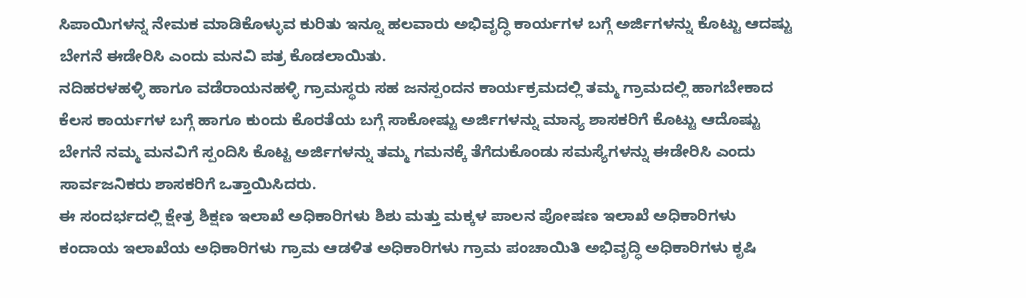ಸಿಪಾಯಿಗಳನ್ನ ನೇಮಕ ಮಾಡಿಕೊಳ್ಳುವ ಕುರಿತು ಇನ್ನೂ ಹಲವಾರು ಅಭಿವೃದ್ಧಿ ಕಾರ್ಯಗಳ ಬಗ್ಗೆ ಅರ್ಜಿಗಳನ್ನು ಕೊಟ್ಟು ಆದಷ್ಟು ಬೇಗನೆ ಈಡೇರಿಸಿ ಎಂದು ಮನವಿ ಪತ್ರ ಕೊಡಲಾಯಿತು.
ನದಿಹರಳಹಳ್ಳಿ ಹಾಗೂ ವಡೆರಾಯನಹಳ್ಳಿ ಗ್ರಾಮಸ್ಥರು ಸಹ ಜನಸ್ಪಂದನ ಕಾರ್ಯಕ್ರಮದಲ್ಲಿ ತಮ್ಮ ಗ್ರಾಮದಲ್ಲಿ ಹಾಗಬೇಕಾದ ಕೆಲಸ ಕಾರ್ಯಗಳ ಬಗ್ಗೆ ಹಾಗೂ ಕುಂದು ಕೊರತೆಯ ಬಗ್ಗೆ ಸಾಕೋಷ್ಟು ಅರ್ಜಿಗಳನ್ನು ಮಾನ್ಯ ಶಾಸಕರಿಗೆ ಕೊಟ್ಟು ಆದೊಷ್ಟು ಬೇಗನೆ ನಮ್ಮ ಮನವಿಗೆ ಸ್ಪಂದಿಸಿ ಕೊಟ್ಟ ಅರ್ಜಿಗಳನ್ನು ತಮ್ಮ ಗಮನಕ್ಕೆ ತೆಗೆದುಕೊಂಡು ಸಮಸ್ಯೆಗಳನ್ನು ಈಡೇರಿಸಿ ಎಂದು ಸಾರ್ವಜನಿಕರು ಶಾಸಕರಿಗೆ ಒತ್ತಾಯಿಸಿದರು.
ಈ ಸಂದರ್ಭದಲ್ಲಿ ಕ್ಷೇತ್ರ ಶಿಕ್ಷಣ ಇಲಾಖೆ ಅಧಿಕಾರಿಗಳು ಶಿಶು ಮತ್ತು ಮಕ್ಕಳ ಪಾಲನ ಪೋಷಣ ಇಲಾಖೆ ಅಧಿಕಾರಿಗಳು ಕಂದಾಯ ಇಲಾಖೆಯ ಅಧಿಕಾರಿಗಳು ಗ್ರಾಮ ಆಡಳಿತ ಅಧಿಕಾರಿಗಳು ಗ್ರಾಮ ಪಂಚಾಯಿತಿ ಅಭಿವೃದ್ಧಿ ಅಧಿಕಾರಿಗಳು ಕೃಷಿ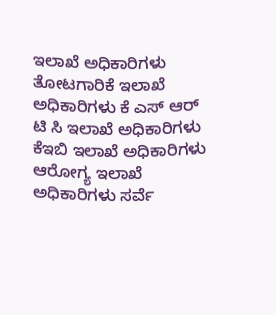ಇಲಾಖೆ ಅಧಿಕಾರಿಗಳು ತೋಟಗಾರಿಕೆ ಇಲಾಖೆ ಅಧಿಕಾರಿಗಳು ಕೆ ಎಸ್ ಆರ್ ಟಿ ಸಿ ಇಲಾಖೆ ಅಧಿಕಾರಿಗಳು ಕೆಇಬಿ ಇಲಾಖೆ ಅಧಿಕಾರಿಗಳು ಆರೋಗ್ಯ ಇಲಾಖೆ ಅಧಿಕಾರಿಗಳು ಸರ್ವೆ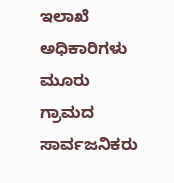ಇಲಾಖೆ ಅಧಿಕಾರಿಗಳು ಮೂರು ಗ್ರಾಮದ ಸಾರ್ವಜನಿಕರು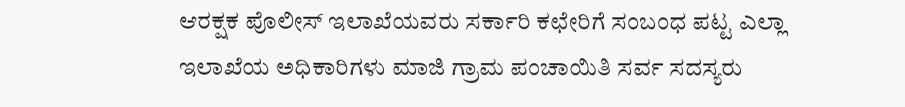ಆರಕ್ಷಕ ಪೊಲೀಸ್ ಇಲಾಖೆಯವರು ಸರ್ಕಾರಿ ಕಛೇರಿಗೆ ಸಂಬಂಧ ಪಟ್ಟ ಎಲ್ಲಾ ಇಲಾಖೆಯ ಅಧಿಕಾರಿಗಳು ಮಾಜಿ ಗ್ರಾಮ ಪಂಚಾಯಿತಿ ಸರ್ವ ಸದಸ್ಯರು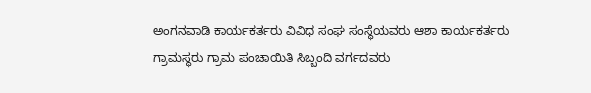ಅಂಗನವಾಡಿ ಕಾರ್ಯಕರ್ತರು ವಿವಿಧ ಸಂಘ ಸಂಸ್ಥೆಯವರು ಆಶಾ ಕಾರ್ಯಕರ್ತರು ಗ್ರಾಮಸ್ಥರು ಗ್ರಾಮ ಪಂಚಾಯಿತಿ ಸಿಬ್ಬಂದಿ ವರ್ಗದವರು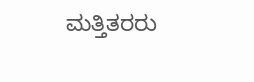ಮತ್ತಿತರರು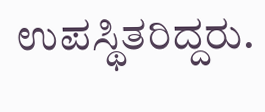ಉಪಸ್ಥಿತರಿದ್ದರು.